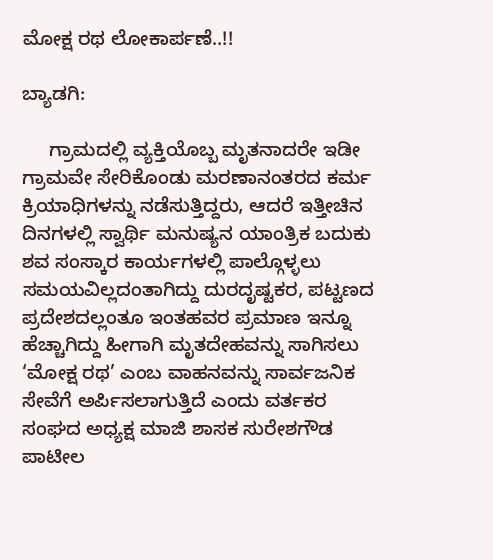ಮೋಕ್ಷ ರಥ ಲೋಕಾರ್ಪಣೆ..!!

ಬ್ಯಾಡಗಿ:

     ಗ್ರಾಮದಲ್ಲಿ ವ್ಯಕ್ತಿಯೊಬ್ಬ ಮೃತನಾದರೇ ಇಡೀ ಗ್ರಾಮವೇ ಸೇರಿಕೊಂಡು ಮರಣಾನಂತರದ ಕರ್ಮ ಕ್ರಿಯಾಧಿಗಳನ್ನು ನಡೆಸುತ್ತಿದ್ದರು, ಆದರೆ ಇತ್ತೀಚಿನ ದಿನಗಳಲ್ಲಿ ಸ್ವಾರ್ಥಿ ಮನುಷ್ಯನ ಯಾಂತ್ರಿಕ ಬದುಕು ಶವ ಸಂಸ್ಕಾರ ಕಾರ್ಯಗಳಲ್ಲಿ ಪಾಲ್ಗೊಳ್ಳಲು ಸಮಯವಿಲ್ಲದಂತಾಗಿದ್ದು ದುರದೃಷ್ಟಕರ, ಪಟ್ಟಣದ ಪ್ರದೇಶದಲ್ಲಂತೂ ಇಂತಹವರ ಪ್ರಮಾಣ ಇನ್ನೂ ಹೆಚ್ಚಾಗಿದ್ದು ಹೀಗಾಗಿ ಮೃತದೇಹವನ್ನು ಸಾಗಿಸಲು ‘ಮೋಕ್ಷ ರಥ’ ಎಂಬ ವಾಹನವನ್ನು ಸಾರ್ವಜನಿಕ ಸೇವೆಗೆ ಅರ್ಪಿಸಲಾಗುತ್ತಿದೆ ಎಂದು ವರ್ತಕರ ಸಂಘದ ಅಧ್ಯಕ್ಷ ಮಾಜಿ ಶಾಸಕ ಸುರೇಶಗೌಡ ಪಾಟೀಲ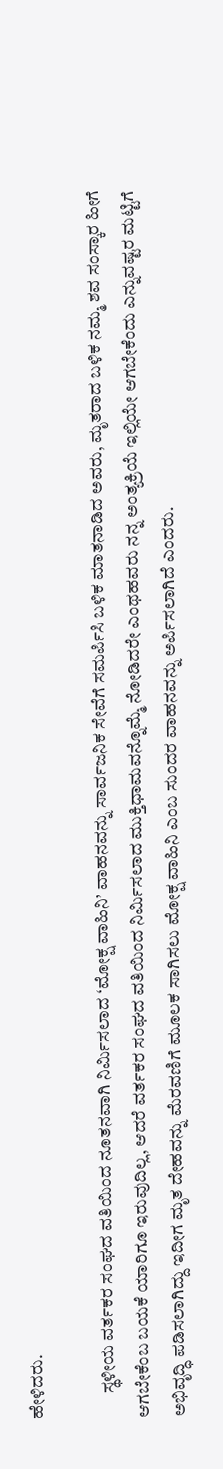ಹೇಳಿದರು.

       ಸ್ಥಳೀಯ ವರ್ತಕರ ಸಂಘದ ವತಿಯಿಂದ ನೂತನವಾಗಿ ನಿರ್ಮಿಸಲಾದ ‘ಮೋಕ್ಷ ವಾಹಿನಿ’ ವಾಹನವನ್ನು ಸಾರ್ವಜನಿಕ ಸೇವೆಗೆ ಸಮರ್ಪಿಸಿ ಬಳಿಕ ಮಾತನಾಡಿದ ಅವರು, ಮೃತರಾದ ಬಳಿಕ ನಮ್ಮ ಶವ ಸಂಸ್ಕಾರ ಹೀಗೆ ಆಗಬೇಕೆಂಬ ಬಯಕೆ ಯಾರಿಗೂ ಇರುವುದಿಲ್ಲ, ಆದರೆ ವರ್ತಕರ ಸಂಘದ ವತಿಯಿಂದ ನಿರ್ಮಿಸಲಾದ ಮುಕ್ತಿಧಾಮವನ್ನೊಮ್ಮೆ ನೋಡಿದರೇ ಎಂಥಹವರು ನನ್ನ ಅಂತ್ಯಕ್ರಿಯೆ ಇಲ್ಲಿಯೇ ಆಗಬೇಕೆಂದು ಎನ್ನುವಷ್ಟರ ಮಟ್ಟಿಗೆ ಅಭಿವೃದ್ಧಿ ಪಡಿಸಲಾಗಿದ್ದು ಇದೀಗ ಮೃತ ದೇಹವನ್ನು ಮೆರವಣಿಗೆ ಮೂಲಕ ಸಾಗಿಸಲು ಮೋಕ್ಷ ವಾಹಿನಿ ಎಂಬ ಸುಂದರ ವಾಹನವನ್ನು ಅರ್ಪಿಸಲಾಗಿದೆ ಎಂದರು.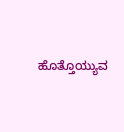ಹೊತ್ತೊಯ್ಯುವ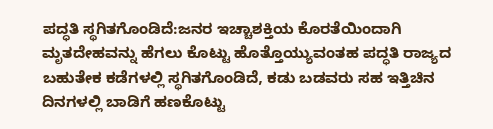ಪದ್ಧತಿ ಸ್ಥಗಿತಗೊಂಡಿದೆ:ಜನರ ಇಚ್ಚಾಶಕ್ತಿಯ ಕೊರತೆಯಿಂದಾಗಿ ಮೃತದೇಹವನ್ನು ಹೆಗಲು ಕೊಟ್ಟು ಹೊತ್ತೊಯ್ಯುವಂತಹ ಪದ್ಧತಿ ರಾಜ್ಯದ ಬಹುತೇಕ ಕಡೆಗಳಲ್ಲಿ ಸ್ಥಗಿತಗೊಂಡಿದೆ, ಕಡು ಬಡವರು ಸಹ ಇತ್ತಿಚಿನ ದಿನಗಳಲ್ಲಿ ಬಾಡಿಗೆ ಹಣಕೊಟ್ಟು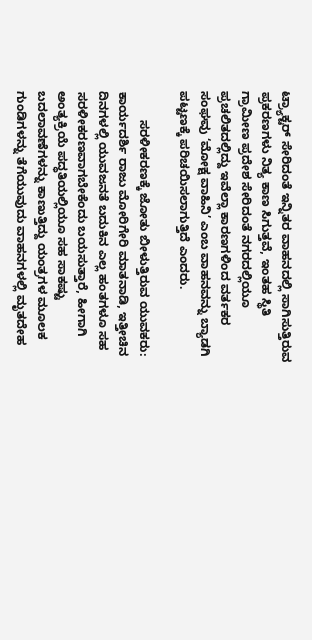ಟ್ರ್ಯಾಕ್ಟರ್ ಸೇರಿದಂತೆ ಇನ್ನಿತರ ವಾಹನದಲ್ಲಿ ಸಾಗಿಸುತ್ತಿರುವ ಪ್ರಕರಣಗಳು ನಿತ್ಯ ಕಾಣ ಸಿಗುತ್ತವೆ, ಇಂತಹ ಸ್ಥಿತಿ ಗ್ರಾಮೀಣ ಪ್ರದೇಶ ಸೇರಿದಂತೆ ನಗರದಲ್ಲಿಯೂ ಪ್ರಚಲಿತದಲ್ಲಿದ್ದು ಇವೆಲ್ಲಾ ಕಾರಣಗಳಿಂದ ವರ್ತಕರ ಸಂಘವು ‘ಮೋಕ್ಷ ವಾಹಿನಿ’ ಎಂಬ ವಾಹನವನ್ನು ಬ್ಯಾಡಗಿ ಪಟ್ಟಣಕ್ಕೆ ಪರಿಚಯಿಸಲಾಗುತ್ತಿದೆ ಎಂದರು.

        ಸರಳೀಕರಣಕ್ಕೆ ಜೋತು ಬೀಳುತ್ತಿರುವ ಯುವಕರು: ಕಾರ್ಯದರ್ಶಿ ರಾಜು ಮೋರಿಗೇರಿ ಮಾತನಾಡಿ, ಇತ್ತೀಚಿನ ದಿನಗಳಲ್ಲಿ ಯುವಜನತೆ ಬದುಕಿನ ಎಲ್ಲ ಹಂತಗಳೂ ಸಹ ಸರಳೀಕರಣವಾಗಬೇಕೆಂದು ಬಯಸುತ್ತಾರೆ, ಹೀಗಾಗಿ ಅಂತ್ಯಕ್ರಿಯೆ ಪದ್ಧತಿಯಲ್ಲಿಯೂ ಸಹ ಸಾಕಷ್ಟು ಬದಲಾವಣೆಗಳನ್ನು ಕಾಣುತ್ತಿದ್ದು ಯಂತ್ರಗಳ ಮೂಲಕ ಗುಂಡಿಗಳನ್ನು ತೆಗೆಯುವುದು ವಾಹನಗಳಲ್ಲಿ ಮೃತದೇಹ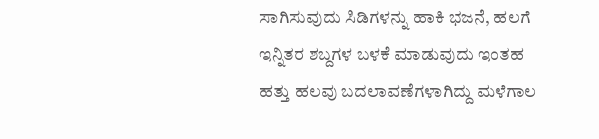ಸಾಗಿಸುವುದು ಸಿಡಿಗಳನ್ನು ಹಾಕಿ ಭಜನೆ, ಹಲಗೆ ಇನ್ನಿತರ ಶಬ್ದಗಳ ಬಳಕೆ ಮಾಡುವುದು ಇಂತಹ ಹತ್ತು ಹಲವು ಬದಲಾವಣೆಗಳಾಗಿದ್ದು ಮಳೆಗಾಲ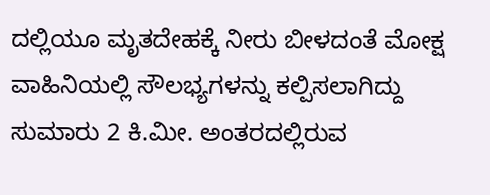ದಲ್ಲಿಯೂ ಮೃತದೇಹಕ್ಕೆ ನೀರು ಬೀಳದಂತೆ ಮೋಕ್ಷ ವಾಹಿನಿಯಲ್ಲಿ ಸೌಲಭ್ಯಗಳನ್ನು ಕಲ್ಪಿಸಲಾಗಿದ್ದು ಸುಮಾರು 2 ಕಿ.ಮೀ. ಅಂತರದಲ್ಲಿರುವ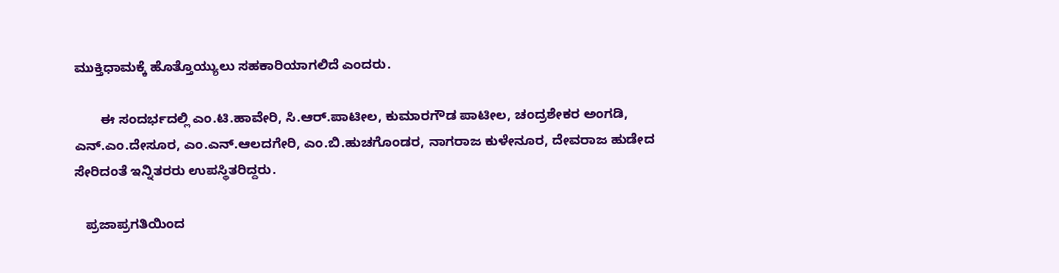ಮುಕ್ತಿಧಾಮಕ್ಕೆ ಹೊತ್ತೊಯ್ಯುಲು ಸಹಕಾರಿಯಾಗಲಿದೆ ಎಂದರು.

       ಈ ಸಂದರ್ಭದಲ್ಲಿ ಎಂ.ಟಿ.ಹಾವೇರಿ, ಸಿ.ಆರ್.ಪಾಟೀಲ, ಕುಮಾರಗೌಡ ಪಾಟೀಲ, ಚಂದ್ರಶೇಕರ ಅಂಗಡಿ, ಎನ್.ಎಂ.ದೇಸೂರ, ಎಂ.ಎನ್.ಆಲದಗೇರಿ, ಎಂ.ಬಿ.ಹುಚಗೊಂಡರ, ನಾಗರಾಜ ಕುಳೇನೂರ, ದೇವರಾಜ ಹುಡೇದ ಸೇರಿದಂತೆ ಇನ್ನಿತರರು ಉಪಸ್ಥಿತರಿದ್ದರು.

   ಪ್ರಜಾಪ್ರಗತಿಯಿಂದ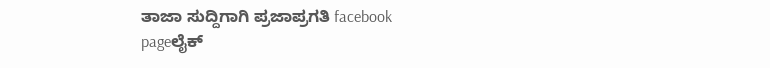ತಾಜಾ ಸುದ್ದಿಗಾಗಿ ಪ್ರಜಾಪ್ರಗತಿ facebook pageಲೈಕ್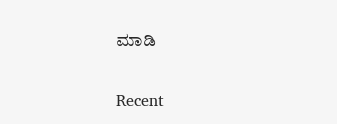ಮಾಡಿ

Recent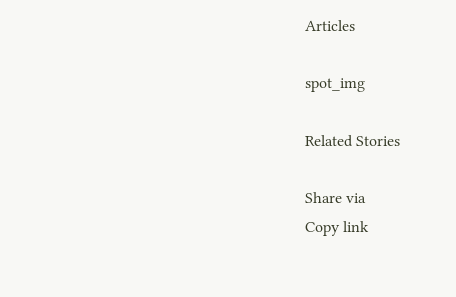Articles

spot_img

Related Stories

Share via
Copy link